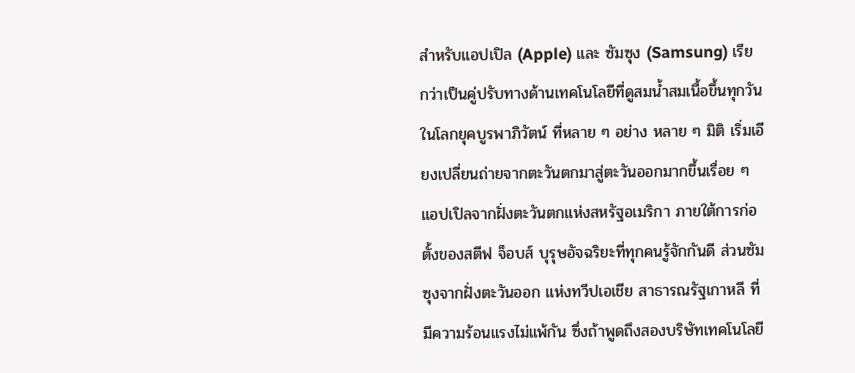สำหรับแอปเปิล (Apple) และ ซัมซุง (Samsung) เรียกว่าเป็นคู่ปรับทางด้านเทคโนโลยีที่ดูสมน้ำสมเนื้อขึ้นทุกวันในโลกยุคบูรพาภิวัตน์ ที่หลาย ๆ อย่าง หลาย ๆ มิติ เริ่มเอียงเปลี่ยนถ่ายจากตะวันตกมาสู่ตะวันออกมากขึ้นเรื่อย ๆ แอปเปิลจากฝั่งตะวันตกแห่งสหรัฐอเมริกา ภายใต้การก่อตั้งของสตีฟ จ็อบส์ บุรุษอัจฉริยะที่ทุกคนรู้จักกันดี ส่วนซัมซุงจากฝั่งตะวันออก แห่งทวีปเอเชีย สาธารณรัฐเกาหลี ที่มีความร้อนแรงไม่แพ้กัน ซึ่งถ้าพูดถึงสองบริษัทเทคโนโลยี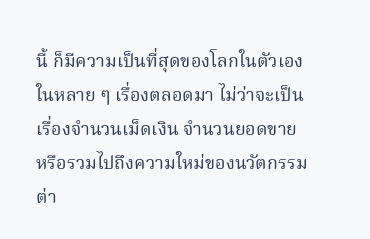นี้ ก็มีความเป็นที่สุดของโลกในตัวเองในหลาย ๆ เรื่องตลอดมา ไม่ว่าจะเป็นเรื่องจำนวนเม็ดเงิน จำนวนยอดขาย หรือรวมไปถึงความใหม่ของนวัตกรรมต่า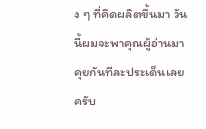ง ๆ ที่คิดผลิตขึ้นมา วันนี้ผมจะพาคุณผู้อ่านมาคุยกันทีละประเด็นเลยครับ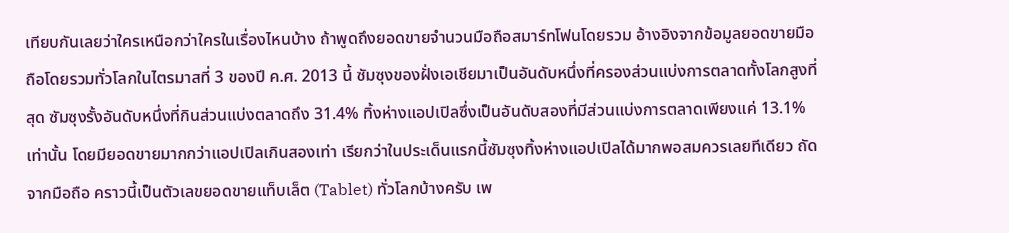เทียบกันเลยว่าใครเหนือกว่าใครในเรื่องไหนบ้าง ถ้าพูดถึงยอดขายจำนวนมือถือสมาร์ทโฟนโดยรวม อ้างอิงจากข้อมูลยอดขายมือถือโดยรวมทั่วโลกในไตรมาสที่ 3 ของปี ค.ศ. 2013 นี้ ซัมซุงของฝั่งเอเชียมาเป็นอันดับหนึ่งที่ครองส่วนแบ่งการตลาดทั้งโลกสูงที่สุด ซัมซุงรั้งอันดับหนึ่งที่กินส่วนแบ่งตลาดถึง 31.4% ทิ้งห่างแอปเปิลซึ่งเป็นอันดับสองที่มีส่วนแบ่งการตลาดเพียงแค่ 13.1% เท่านั้น โดยมียอดขายมากกว่าแอปเปิลเกินสองเท่า เรียกว่าในประเด็นแรกนี้ซัมซุงทิ้งห่างแอปเปิลได้มากพอสมควรเลยทีเดียว ถัดจากมือถือ คราวนี้เป็นตัวเลขยอดขายแท็บเล็ต (Tablet) ทั่วโลกบ้างครับ เพ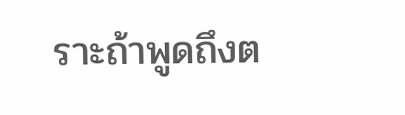ราะถ้าพูดถึงต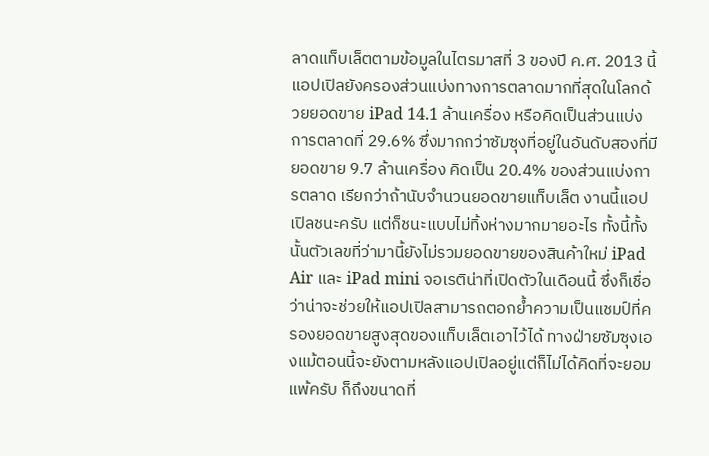ลาดแท็บเล็ตตามข้อมูลในไตรมาสที่ 3 ของปี ค.ศ. 2013 นี้ แอปเปิลยังครองส่วนแบ่งทางการตลาดมากที่สุดในโลกด้วยยอดขาย iPad 14.1 ล้านเครื่อง หรือคิดเป็นส่วนแบ่งการตลาดที่ 29.6% ซึ่งมากกว่าซัมซุงที่อยู่ในอันดับสองที่มียอดขาย 9.7 ล้านเครื่อง คิดเป็น 20.4% ของส่วนแบ่งการตลาด เรียกว่าถ้านับจำนวนยอดขายแท็บเล็ต งานนี้แอปเปิลชนะครับ แต่ก็ชนะแบบไม่ทิ้งห่างมากมายอะไร ทั้งนี้ทั้งนั้นตัวเลขที่ว่ามานี้ยังไม่รวมยอดขายของสินค้าใหม่ iPad Air และ iPad mini จอเรติน่าที่เปิดตัวในเดือนนี้ ซึ่งก็เชื่อว่าน่าจะช่วยให้แอปเปิลสามารถตอกย้ำความเป็นแชมป์ที่ครองยอดขายสูงสุดของแท็บเล็ตเอาไว้ได้ ทางฝ่ายซัมซุงเองแม้ตอนนี้จะยังตามหลังแอปเปิลอยู่แต่ก็ไม่ได้คิดที่จะยอมแพ้ครับ ก็ถึงขนาดที่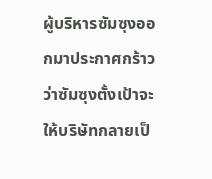ผู้บริหารซัมซุงออกมาประกาศกร้าวว่าซัมซุงตั้งเป้าจะให้บริษัทกลายเป็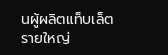นผู้ผลิตแท็บเล็ตรายใหญ่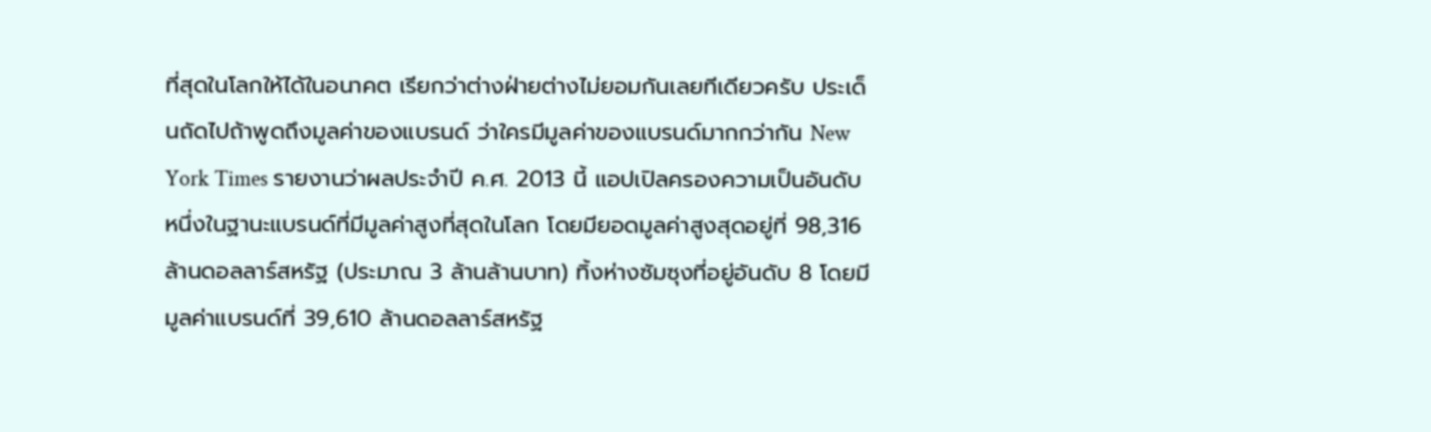ที่สุดในโลกให้ได้ในอนาคต เรียกว่าต่างฝ่ายต่างไม่ยอมกันเลยทีเดียวครับ ประเด็นถัดไปถ้าพูดถึงมูลค่าของแบรนด์ ว่าใครมีมูลค่าของแบรนด์มากกว่ากัน New York Times รายงานว่าผลประจำปี ค.ศ. 2013 นี้ แอปเปิลครองความเป็นอันดับหนึ่งในฐานะแบรนด์ที่มีมูลค่าสูงที่สุดในโลก โดยมียอดมูลค่าสูงสุดอยู่ที่ 98,316 ล้านดอลลาร์สหรัฐ (ประมาณ 3 ล้านล้านบาท) ทิ้งห่างซัมซุงที่อยู่อันดับ 8 โดยมีมูลค่าแบรนด์ที่ 39,610 ล้านดอลลาร์สหรัฐ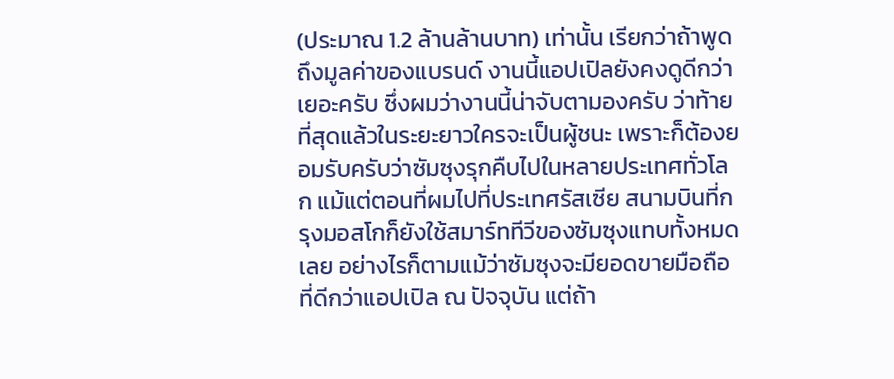(ประมาณ 1.2 ล้านล้านบาท) เท่านั้น เรียกว่าถ้าพูดถึงมูลค่าของแบรนด์ งานนี้แอปเปิลยังคงดูดีกว่าเยอะครับ ซึ่งผมว่างานนี้น่าจับตามองครับ ว่าท้ายที่สุดแล้วในระยะยาวใครจะเป็นผู้ชนะ เพราะก็ต้องยอมรับครับว่าซัมซุงรุกคืบไปในหลายประเทศทั่วโลก แม้แต่ตอนที่ผมไปที่ประเทศรัสเซีย สนามบินที่กรุงมอสโกก็ยังใช้สมาร์ททีวีของซัมซุงแทบทั้งหมดเลย อย่างไรก็ตามแม้ว่าซัมซุงจะมียอดขายมือถือที่ดีกว่าแอปเปิล ณ ปัจจุบัน แต่ถ้า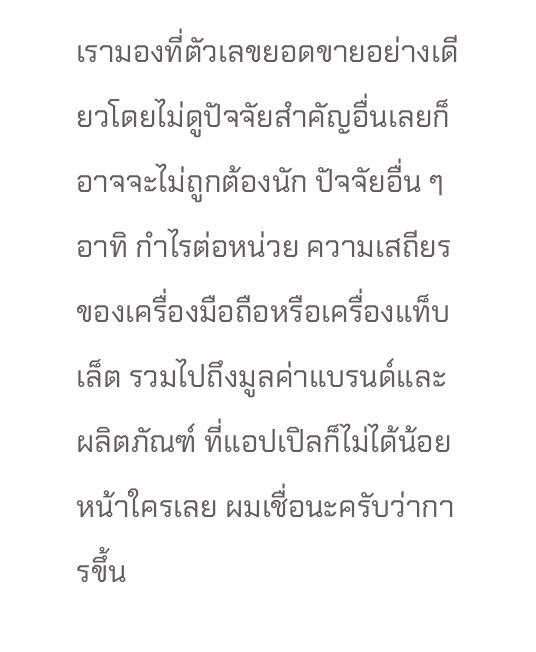เรามองที่ตัวเลขยอดขายอย่างเดียวโดยไม่ดูปัจจัยสำคัญอื่นเลยก็อาจจะไม่ถูกต้องนัก ปัจจัยอื่น ๆ อาทิ กำไรต่อหน่วย ความเสถียรของเครื่องมือถือหรือเครื่องแท็บเล็ต รวมไปถึงมูลค่าแบรนด์และผลิตภัณฑ์ ที่แอปเปิลก็ไม่ได้น้อยหน้าใครเลย ผมเชื่อนะครับว่าการขึ้น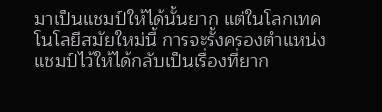มาเป็นแชมป์ให้ได้นั้นยาก แต่ในโลกเทคโนโลยีสมัยใหม่นี้ การจะรั้งครองตำแหน่งแชมป์ไว้ให้ได้กลับเป็นเรื่องที่ยาก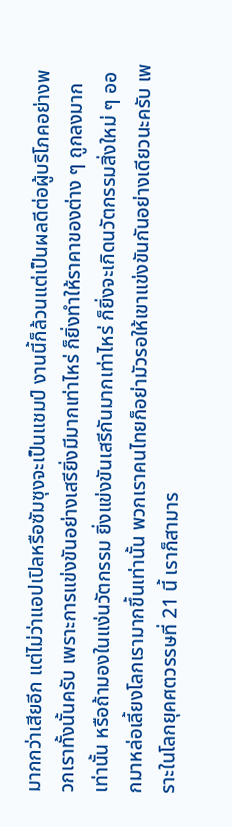มากกว่าเสียอีก แต่ไม่ว่าแอปเปิลหรือซัมซุงจะเป็นแชมป์ งานนี้ก็ล้วนแต่เป็นผลดีต่อผู้บริโภคอย่างพวกเราทั้งนั้นครับ เพราะการแข่งขันอย่างเสรียิ่งมีมากเท่าไหร่ ก็ยิ่งทำให้ราคาของต่าง ๆ ถูกลงมากเท่านั้น หรือถ้ามองในแง่นวัตกรรม ยิ่งแข่งขันเสรีกันมากเท่าไหร่ ก็ยิ่งจะเกิดนวัตกรรมสิ่งใหม่ ๆ ออกมาหล่อเลี้ยงโลกเรามากขึ้นเท่านั้น พวกเราคนไทยก็อย่ามัวรอให้เขาแข่งขันกันอย่างเดียวนะครับ เพราะในโลกยุคศตวรรษที่ 21 นี้ เราก็สามาร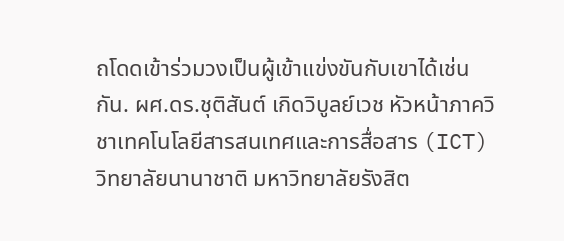ถโดดเข้าร่วมวงเป็นผู้เข้าแข่งขันกับเขาได้เช่นกัน. ผศ.ดร.ชุติสันต์ เกิดวิบูลย์เวช หัวหน้าภาควิชาเทคโนโลยีสารสนเทศและการสื่อสาร (ICT) วิทยาลัยนานาชาติ มหาวิทยาลัยรังสิต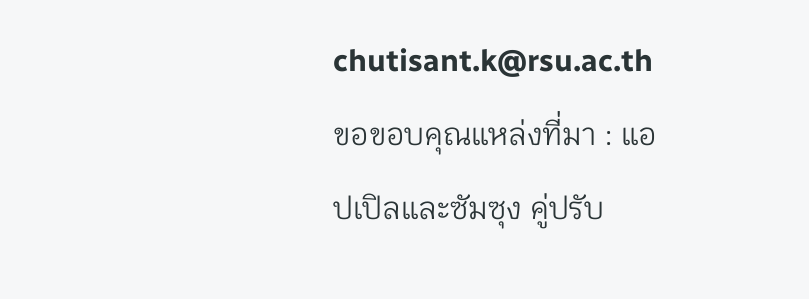chutisant.k@rsu.ac.th
ขอขอบคุณแหล่งที่มา : แอปเปิลและซัมซุง คู่ปรับ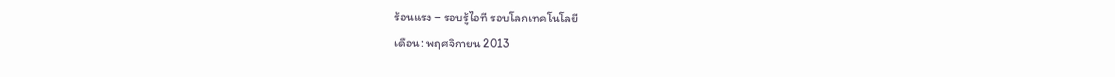ร้อนแรง – รอบรู้ไอที รอบโลกเทคโนโลยี
เดือน: พฤศจิกายน 2013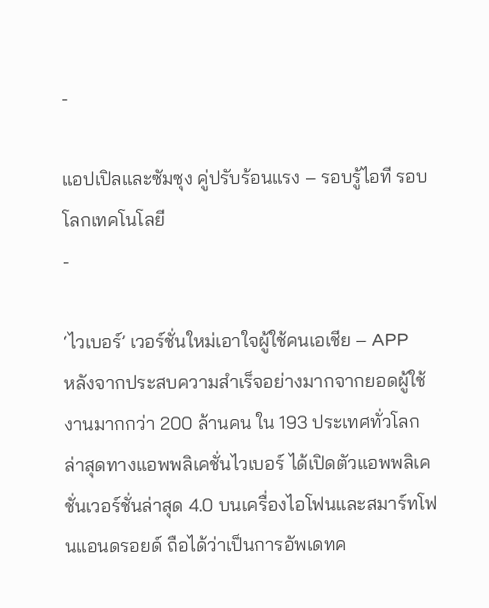-

แอปเปิลและซัมซุง คู่ปรับร้อนแรง – รอบรู้ไอที รอบโลกเทคโนโลยี
-

‘ไวเบอร์’ เวอร์ชั่นใหม่เอาใจผู้ใช้คนเอเชีย – APP
หลังจากประสบความสำเร็จอย่างมากจากยอดผู้ใช้งานมากกว่า 200 ล้านคน ใน 193 ประเทศทั่วโลก ล่าสุดทางแอพพลิเคชั่นไวเบอร์ ได้เปิดตัวแอพพลิเคชั่นเวอร์ชั่นล่าสุด 4.0 บนเครื่องไอโฟนและสมาร์ทโฟนแอนดรอยด์ ถือได้ว่าเป็นการอัพเดทค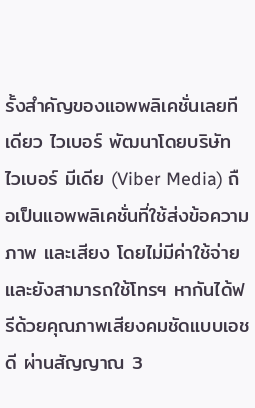รั้งสำคัญของแอพพลิเคชั่นเลยทีเดียว ไวเบอร์ พัฒนาโดยบริษัท ไวเบอร์ มีเดีย (Viber Media) ถือเป็นแอพพลิเคชั่นที่ใช้ส่งข้อความ ภาพ และเสียง โดยไม่มีค่าใช้จ่าย และยังสามารถใช้โทรฯ หากันได้ฟรีด้วยคุณภาพเสียงคมชัดแบบเอชดี ผ่านสัญญาณ 3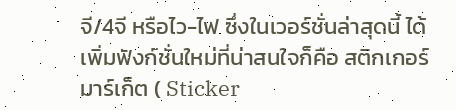จี/4จี หรือไว-ไฟ ซึ่งในเวอร์ชั่นล่าสุดนี้ ได้เพิ่มฟังก์ชั่นใหม่ที่น่าสนใจก็คือ สติกเกอร์ มาร์เก็ต ( Sticker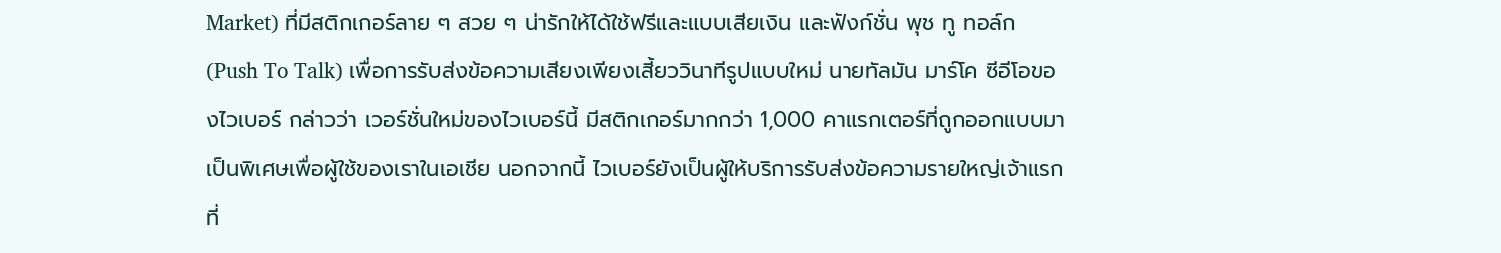Market) ที่มีสติกเกอร์ลาย ๆ สวย ๆ น่ารักให้ได้ใช้ฟรีและแบบเสียเงิน และฟังก์ชั่น พุช ทู ทอล์ก (Push To Talk) เพื่อการรับส่งข้อความเสียงเพียงเสี้ยววินาทีรูปแบบใหม่ นายทัลมัน มาร์โค ซีอีโอของไวเบอร์ กล่าวว่า เวอร์ชั่นใหม่ของไวเบอร์นี้ มีสติกเกอร์มากกว่า 1,000 คาแรกเตอร์ที่ถูกออกแบบมาเป็นพิเศษเพื่อผู้ใช้ของเราในเอเชีย นอกจากนี้ ไวเบอร์ยังเป็นผู้ให้บริการรับส่งข้อความรายใหญ่เจ้าแรกที่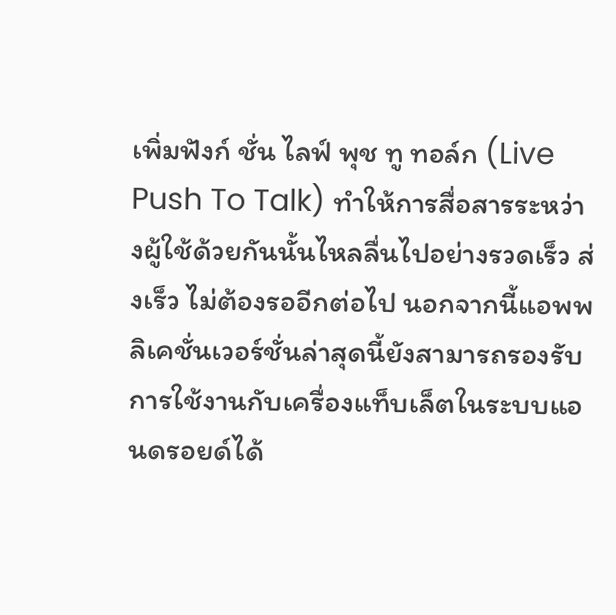เพิ่มฟังก์ ชั่น ไลฟ์ พุช ทู ทอล์ก (Live Push To Talk) ทำให้การสื่อสารระหว่างผู้ใช้ด้วยกันนั้นไหลลื่นไปอย่างรวดเร็ว ส่งเร็ว ไม่ต้องรออีกต่อไป นอกจากนี้แอพพลิเคชั่นเวอร์ชั่นล่าสุดนี้ยังสามารถรองรับการใช้งานกับเครื่องแท็บเล็ตในระบบแอนดรอยด์ได้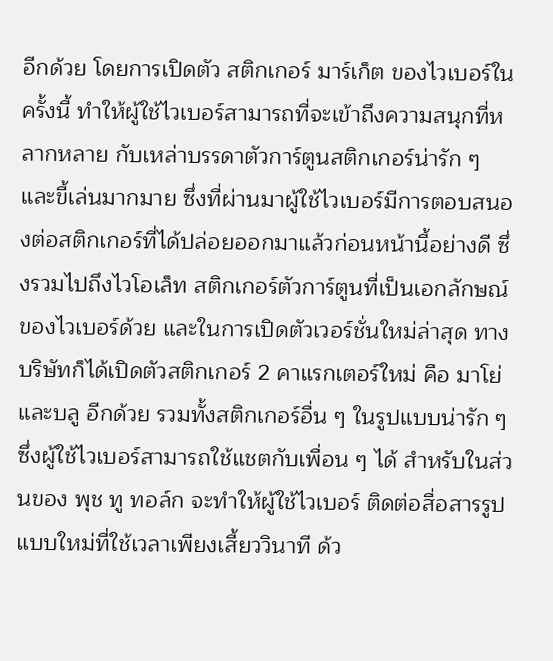อีกด้วย โดยการเปิดตัว สติกเกอร์ มาร์เก็ต ของไวเบอร์ในครั้งนี้ ทำให้ผู้ใช้ไวเบอร์สามารถที่จะเข้าถึงความสนุกที่หลากหลาย กับเหล่าบรรดาตัวการ์ตูนสติกเกอร์น่ารัก ๆ และขี้เล่นมากมาย ซึ่งที่ผ่านมาผู้ใช้ไวเบอร์มีการตอบสนองต่อสติกเกอร์ที่ได้ปล่อยออกมาแล้วก่อนหน้านี้อย่างดี ซึ่งรวมไปถึงไวโอเล็ท สติกเกอร์ตัวการ์ตูนที่เป็นเอกลักษณ์ของไวเบอร์ด้วย และในการเปิดตัวเวอร์ชั่นใหม่ล่าสุด ทางบริษัทก็ได้เปิดตัวสติกเกอร์ 2 คาแรกเตอร์ใหม่ คือ มาโย่และบลู อีกด้วย รวมทั้งสติกเกอร์อื่น ๆ ในรูปแบบน่ารัก ๆ ซึ่งผู้ใช้ไวเบอร์สามารถใช้แชตกับเพื่อน ๆ ได้ สำหรับในส่วนของ พุช ทู ทอล์ก จะทำให้ผู้ใช้ไวเบอร์ ติดต่อสื่อสารรูปแบบใหม่ที่ใช้เวลาเพียงเสี้ยววินาที ด้ว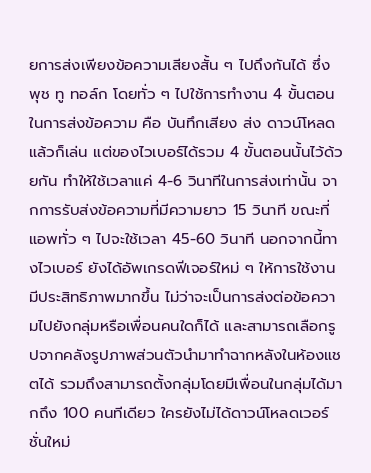ยการส่งเพียงข้อความเสียงสั้น ๆ ไปถึงกันได้ ซึ่ง พุช ทู ทอล์ก โดยทั่ว ๆ ไปใช้การทำงาน 4 ขั้นตอนในการส่งข้อความ คือ บันทึกเสียง ส่ง ดาวน์โหลด แล้วก็เล่น แต่ของไวเบอร์ได้รวม 4 ขั้นตอนนั้นไว้ด้วยกัน ทำให้ใช้เวลาแค่ 4-6 วินาทีในการส่งเท่านั้น จากการรับส่งข้อความที่มีความยาว 15 วินาที ขณะที่แอพทั่ว ๆ ไปจะใช้เวลา 45-60 วินาที นอกจากนี้ทางไวเบอร์ ยังได้อัพเกรดฟีเจอร์ใหม่ ๆ ให้การใช้งานมีประสิทธิภาพมากขึ้น ไม่ว่าจะเป็นการส่งต่อข้อความไปยังกลุ่มหรือเพื่อนคนใดก็ได้ และสามารถเลือกรูปจากคลังรูปภาพส่วนตัวนำมาทำฉากหลังในห้องแชตได้ รวมถึงสามารถตั้งกลุ่มโดยมีเพื่อนในกลุ่มได้มากถึง 100 คนทีเดียว ใครยังไม่ได้ดาวน์โหลดเวอร์ชั่นใหม่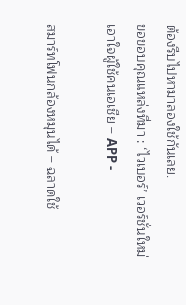ต้องรีบไปหามาลองใช้กันเลย.
ขอขอบคุณแหล่งที่มา : ‘ไวเบอร์’ เวอร์ชั่นใหม่เอาใจผู้ใช้คนเอเชีย – APP -

สมาร์ทโฟนกล้องหมุนได้ – ฉลาดใช้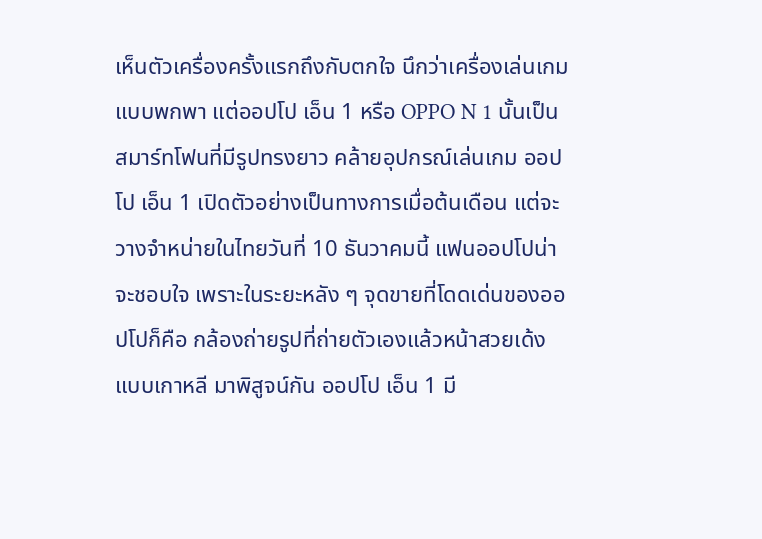เห็นตัวเครื่องครั้งแรกถึงกับตกใจ นึกว่าเครื่องเล่นเกมแบบพกพา แต่ออปโป เอ็น 1 หรือ OPPO N 1 นั้นเป็นสมาร์ทโฟนที่มีรูปทรงยาว คล้ายอุปกรณ์เล่นเกม ออปโป เอ็น 1 เปิดตัวอย่างเป็นทางการเมื่อต้นเดือน แต่จะวางจำหน่ายในไทยวันที่ 10 ธันวาคมนี้ แฟนออปโปน่าจะชอบใจ เพราะในระยะหลัง ๆ จุดขายที่โดดเด่นของออปโปก็คือ กล้องถ่ายรูปที่ถ่ายตัวเองแล้วหน้าสวยเด้งแบบเกาหลี มาพิสูจน์กัน ออปโป เอ็น 1 มี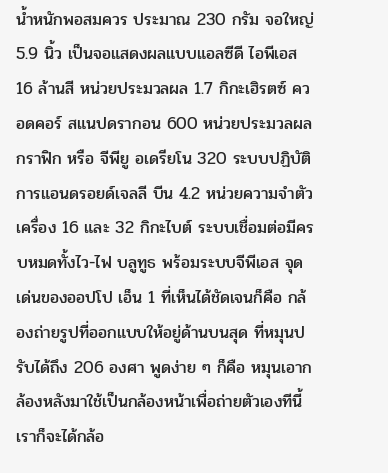น้ำหนักพอสมควร ประมาณ 230 กรัม จอใหญ่ 5.9 นิ้ว เป็นจอแสดงผลแบบแอลซีดี ไอพีเอส 16 ล้านสี หน่วยประมวลผล 1.7 กิกะเฮิรตซ์ ควอดคอร์ สแนปดรากอน 600 หน่วยประมวลผลกราฟิก หรือ จีพียู อเดรียโน 320 ระบบปฏิบัติการแอนดรอยด์เจลลี บีน 4.2 หน่วยความจำตัวเครื่อง 16 และ 32 กิกะไบต์ ระบบเชื่อมต่อมีครบหมดทั้งไว-ไฟ บลูทูธ พร้อมระบบจีพีเอส จุดเด่นของออปโป เอ็น 1 ที่เห็นได้ชัดเจนก็คือ กล้องถ่ายรูปที่ออกแบบให้อยู่ด้านบนสุด ที่หมุนปรับได้ถึง 206 องศา พูดง่าย ๆ ก็คือ หมุนเอากล้องหลังมาใช้เป็นกล้องหน้าเพื่อถ่ายตัวเองทีนี้เราก็จะได้กล้อ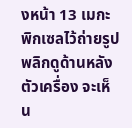งหน้า 13 เมกะพิกเซลไว้ถ่ายรูป พลิกดูด้านหลังตัวเครื่อง จะเห็น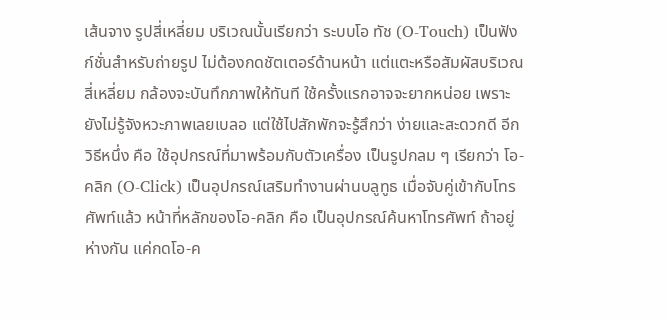เส้นจาง รูปสี่เหลี่ยม บริเวณนั้นเรียกว่า ระบบโอ ทัช (O-Touch) เป็นฟังก์ชั่นสำหรับถ่ายรูป ไม่ต้องกดชัตเตอร์ด้านหน้า แต่แตะหรือสัมผัสบริเวณสี่เหลี่ยม กล้องจะบันทึกภาพให้ทันที ใช้ครั้งแรกอาจจะยากหน่อย เพราะยังไม่รู้จังหวะภาพเลยเบลอ แต่ใช้ไปสักพักจะรู้สึกว่า ง่ายและสะดวกดี อีกวิธีหนึ่ง คือ ใช้อุปกรณ์ที่มาพร้อมกับตัวเครื่อง เป็นรูปกลม ๆ เรียกว่า โอ-คลิก (O-Click) เป็นอุปกรณ์เสริมทำงานผ่านบลูทูธ เมื่อจับคู่เข้ากับโทรศัพท์แล้ว หน้าที่หลักของโอ-คลิก คือ เป็นอุปกรณ์ค้นหาโทรศัพท์ ถ้าอยู่ห่างกัน แค่กดโอ-ค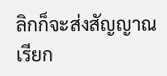ลิกก็จะส่งสัญญาณเรียก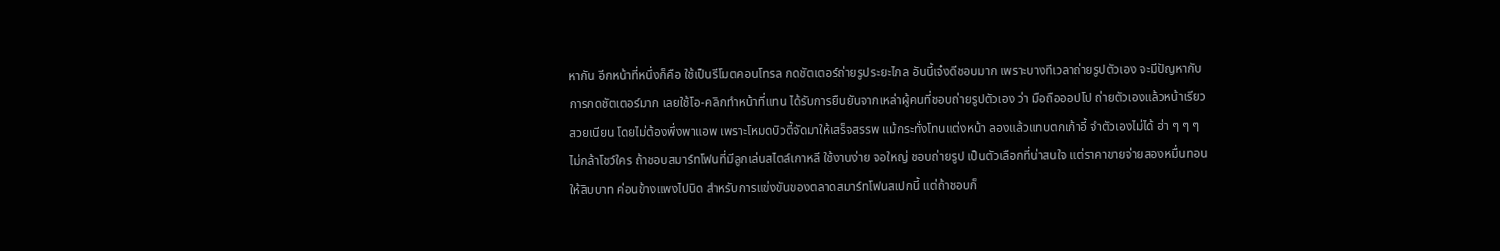หากัน อีกหน้าที่หนึ่งก็คือ ใช้เป็นรีโมตคอนโทรล กดชัตเตอร์ถ่ายรูประยะไกล อันนี้เจ๋งดีชอบมาก เพราะบางทีเวลาถ่ายรูปตัวเอง จะมีปัญหากับการกดชัตเตอร์มาก เลยใช้โอ-คลิกทำหน้าที่แทน ได้รับการยืนยันจากเหล่าผู้คนที่ชอบถ่ายรูปตัวเอง ว่า มือถือออปโป ถ่ายตัวเองแล้วหน้าเรียวสวยเนียน โดยไม่ต้องพึ่งพาแอพ เพราะโหมดบิวตี้จัดมาให้เสร็จสรรพ แม้กระทั่งโทนแต่งหน้า ลองแล้วแทบตกเก้าอี้ จำตัวเองไม่ได้ ฮ่า ๆ ๆ ๆ ไม่กล้าโชว์ใคร ถ้าชอบสมาร์ทโฟนที่มีลูกเล่นสไตล์เกาหลี ใช้งานง่าย จอใหญ่ ชอบถ่ายรูป เป็นตัวเลือกที่น่าสนใจ แต่ราคาขายจ่ายสองหมื่นทอนให้สิบบาท ค่อนข้างแพงไปนิด สำหรับการแข่งขันของตลาดสมาร์ทโฟนสเปกนี้ แต่ถ้าชอบก็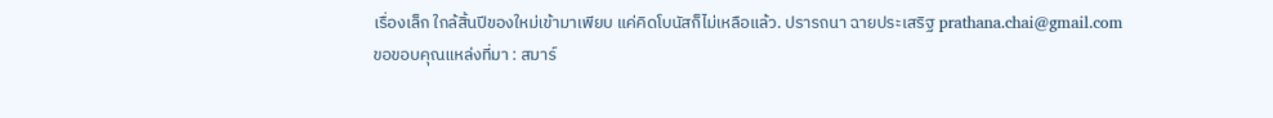เรื่องเล็ก ใกล้สิ้นปีของใหม่เข้ามาเพียบ แค่คิดโบนัสก็ไม่เหลือแล้ว. ปรารถนา ฉายประเสริฐ prathana.chai@gmail.com
ขอขอบคุณแหล่งที่มา : สมาร์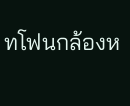ทโฟนกล้องห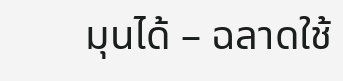มุนได้ – ฉลาดใช้